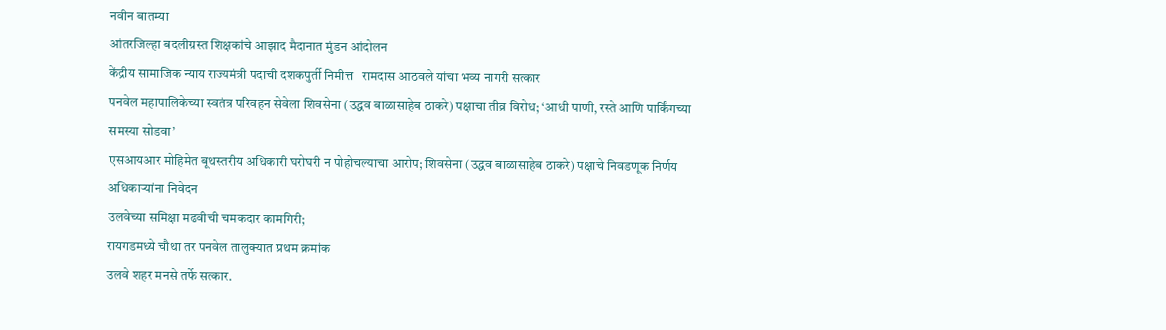नवीन बातम्या
आंतरजिल्हा बदलीग्रस्त शिक्षकांचे आझाद मैदानात मुंडन आंदोलन
केंद्रीय सामाजिक न्याय राज्यमंत्री पदाची दशकपुर्ती निमीत्त   रामदास आठवले यांचा भव्य नागरी सत्कार
पनवेल महापालिकेच्या स्वतंत्र परिवहन सेवेला शिवसेना (उद्धव बाळासाहेब ठाकरे) पक्षाचा तीव्र विरोध; ‘आधी पाणी, रस्ते आणि पार्किंगच्या समस्या सोडवा’
एसआयआर मोहिमेत बूथस्तरीय अधिकारी घरोघरी न पोहोचल्याचा आरोप; शिवसेना (उद्धव बाळासाहेब ठाकरे) पक्षाचे निवडणूक निर्णय अधिकाऱ्यांना निवेदन
उलवेच्या समिक्षा मढवीची चमकदार कामगिरी;
रायगडमध्ये चौथा तर पनवेल तालुक्यात प्रथम क्रमांक
उलवे शहर मनसे तर्फे सत्कार.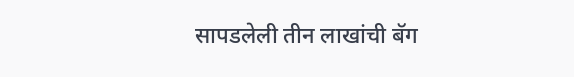सापडलेली तीन लाखांची बॅग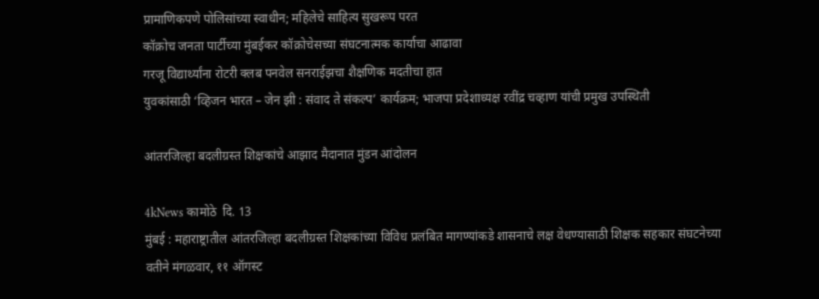प्रामाणिकपणे पोलिसांच्या स्वाधीन; महिलेचे साहित्य सुखरूप परत
कॉक्रोच जनता पार्टीच्या मुंबईकर कॉक्रोचेसच्या संघटनात्मक कार्याचा आढावा
गरजू विद्यार्थ्यांना रोटरी क्लब पनवेल सनराईझचा शैक्षणिक मदतीचा हात
युवकांसाठी ‘व्हिजन भारत – जेन झी : संवाद ते संकल्प’ कार्यक्रम; भाजपा प्रदेशाध्यक्ष रवींद्र चव्हाण यांची प्रमुख उपस्थिती

आंतरजिल्हा बदलीग्रस्त शिक्षकांचे आझाद मैदानात मुंडन आंदोलन

4kNews कामोठे  दि. 13
मुंबई : महाराष्ट्रातील आंतरजिल्हा बदलीग्रस्त शिक्षकांच्या विविध प्रलंबित मागण्यांकडे शासनाचे लक्ष वेधण्यासाठी शिक्षक सहकार संघटनेच्या वतीने मंगळवार, ११ ऑगस्ट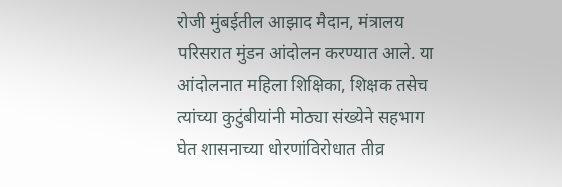रोजी मुंबईतील आझाद मैदान, मंत्रालय परिसरात मुंडन आंदोलन करण्यात आले. या आंदोलनात महिला शिक्षिका, शिक्षक तसेच त्यांच्या कुटुंबीयांनी मोठ्या संख्येने सहभाग घेत शासनाच्या धोरणांविरोधात तीव्र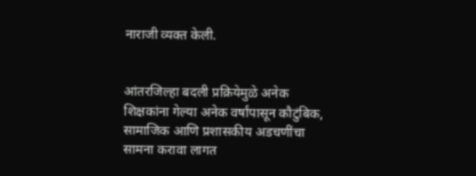नाराजी व्यक्त केली.


आंतरजिल्हा बदली प्रक्रियेमुळे अनेक शिक्षकांना गेल्या अनेक वर्षांपासून कौटुंबिक, सामाजिक आणि प्रशासकीय अडचणींचा सामना करावा लागत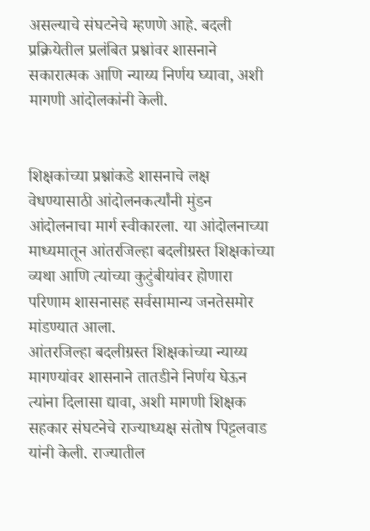असल्याचे संघटनेचे म्हणणे आहे. बदली प्रक्रियेतील प्रलंबित प्रश्नांवर शासनाने सकारात्मक आणि न्याय्य निर्णय घ्यावा, अशी मागणी आंदोलकांनी केली.


शिक्षकांच्या प्रश्नांकडे शासनाचे लक्ष वेधण्यासाठी आंदोलनकर्त्यांनी मुंडन आंदोलनाचा मार्ग स्वीकारला. या आंदोलनाच्या माध्यमातून आंतरजिल्हा बदलीग्रस्त शिक्षकांच्या व्यथा आणि त्यांच्या कुटुंबीयांवर होणारा परिणाम शासनासह सर्वसामान्य जनतेसमोर मांडण्यात आला.
आंतरजिल्हा बदलीग्रस्त शिक्षकांच्या न्याय्य मागण्यांवर शासनाने तातडीने निर्णय घेऊन त्यांना दिलासा द्यावा, अशी मागणी शिक्षक सहकार संघटनेचे राज्याध्यक्ष संतोष पिट्टलवाड यांनी केली. राज्यातील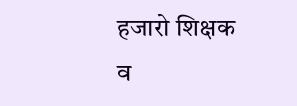हजारो शिक्षक व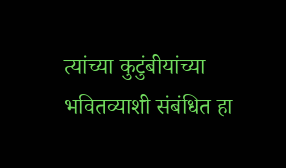त्यांच्या कुटुंबीयांच्या भवितव्याशी संबंधित हा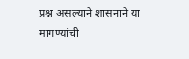प्रश्न असल्याने शासनाने या मागण्यांची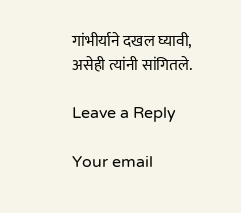गांभीर्याने दखल घ्यावी, असेही त्यांनी सांगितले.

Leave a Reply

Your email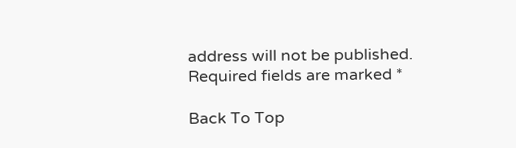address will not be published. Required fields are marked *

Back To Top